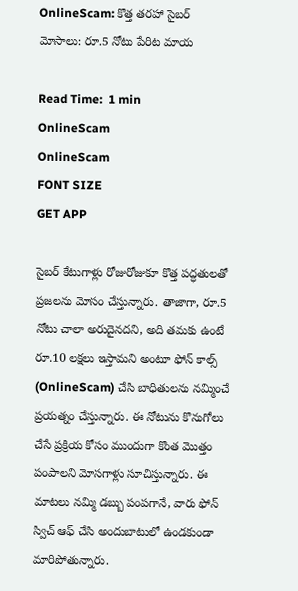OnlineScam: కొత్త తరహా సైబర్ మోసాలు: రూ.5 నోటు పేరిట మాయ

Read Time:  1 min
OnlineScam
OnlineScam
FONT SIZE
GET APP

సైబర్ కేటుగాళ్లు రోజురోజుకూ కొత్త పద్ధతులతో ప్రజలను మోసం చేస్తున్నారు. తాజాగా, రూ.5 నోటు చాలా అరుదైనదని, అది తమకు ఉంటే రూ.10 లక్షలు ఇస్తామని అంటూ ఫోన్ కాల్స్ (OnlineScam) చేసి బాధితులను నమ్మించే ప్రయత్నం చేస్తున్నారు. ఈ నోటును కొనుగోలు చేసే ప్రక్రియ కోసం ముందుగా కొంత మొత్తం పంపాలని మోసగాళ్లు సూచిస్తున్నారు. ఈ మాటలు నమ్మి డబ్బు పంపగానే, వారు ఫోన్ స్విచ్ ఆఫ్ చేసి అందుబాటులో ఉండకుండా మారిపోతున్నారు.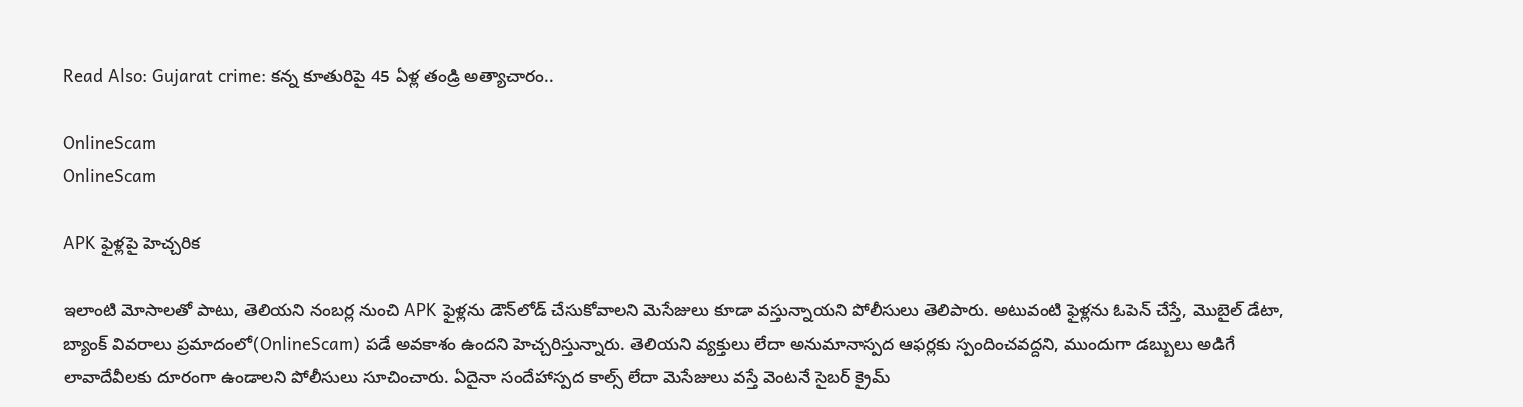Read Also: Gujarat crime: కన్న కూతురిపై 45 ఏళ్ల తండ్రి అత్యాచారం..

OnlineScam
OnlineScam

APK ఫైళ్లపై హెచ్చరిక

ఇలాంటి మోసాలతో పాటు, తెలియని నంబర్ల నుంచి APK ఫైళ్లను డౌన్‌లోడ్ చేసుకోవాలని మెసేజులు కూడా వస్తున్నాయని పోలీసులు తెలిపారు. అటువంటి ఫైళ్లను ఓపెన్ చేస్తే, మొబైల్ డేటా, బ్యాంక్ వివరాలు ప్రమాదంలో(OnlineScam) పడే అవకాశం ఉందని హెచ్చరిస్తున్నారు. తెలియని వ్యక్తులు లేదా అనుమానాస్పద ఆఫర్లకు స్పందించవద్దని, ముందుగా డబ్బులు అడిగే లావాదేవీలకు దూరంగా ఉండాలని పోలీసులు సూచించారు. ఏదైనా సందేహాస్పద కాల్స్ లేదా మెసేజులు వస్తే వెంటనే సైబర్ క్రైమ్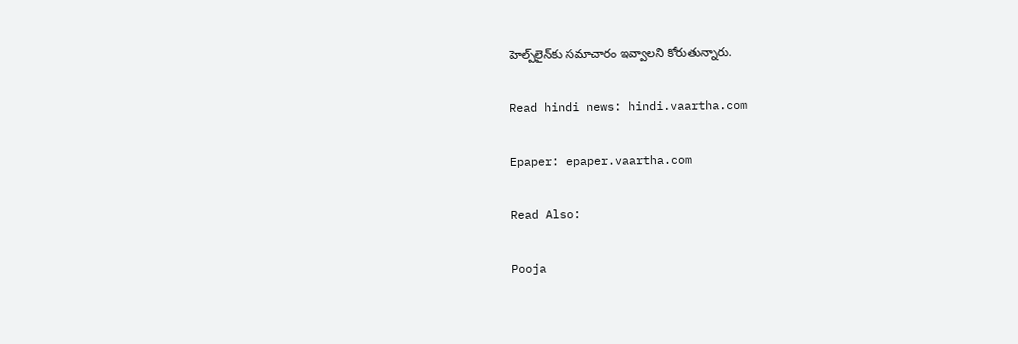హెల్ప్‌లైన్‌కు సమాచారం ఇవ్వాలని కోరుతున్నారు.

Read hindi news: hindi.vaartha.com

Epaper: epaper.vaartha.com

Read Also:

Pooja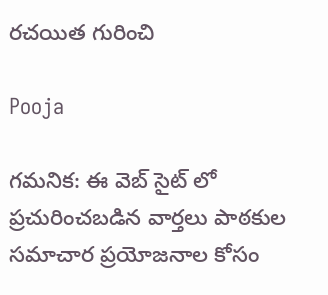రచయిత గురించి

Pooja

గమనిక: ఈ వెబ్ సైట్ లో ప్రచురించబడిన వార్తలు పాఠకుల సమాచార ప్రయోజనాల కోసం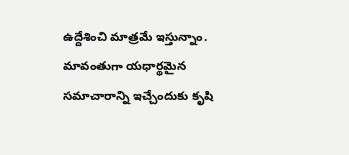ఉద్దేశించి మాత్రమే ఇస్తున్నాం. మావంతుగా యధార్థమైన సమాచారాన్ని ఇచ్చేందుకు కృషి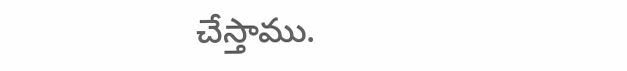చేస్తాము.